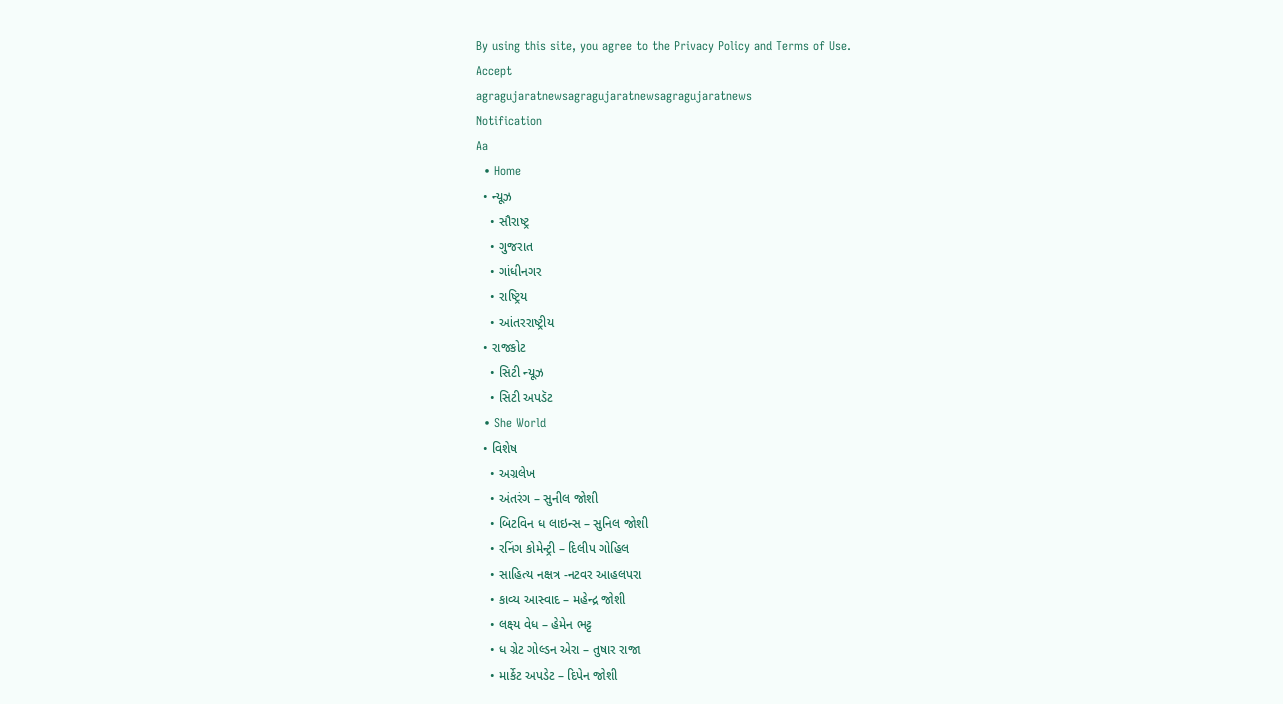By using this site, you agree to the Privacy Policy and Terms of Use.
Accept
agragujaratnewsagragujaratnewsagragujaratnews
Notification
Aa
  • Home
  • ન્યૂઝ
    • સૌરાષ્ટ્ર
    • ગુજરાત
    • ગાંધીનગર
    • રાષ્ટ્રિય
    • આંતરરાષ્ટ્રીય
  • રાજકોટ
    • સિટી ન્યૂઝ
    • સિટી અપડૅટ
  • She World
  • વિશેષ
    • અગ્રલેખ
    • અંતરંગ – સુનીલ જોશી
    • બિટવિન ધ લાઇન્સ – સુનિલ જોશી
    • રનિંગ કોમેન્ટ્રી – દિલીપ ગોહિલ
    • સાહિત્ય નક્ષત્ર -નટવર આહલપરા
    • કાવ્ય આસ્વાદ – મહેન્દ્ર જોશી
    • લક્ષ્ય વેધ – હેમેન ભટ્ટ
    • ધ ગ્રેટ ગોલ્ડન એરા – તુષાર રાજા
    • માર્કેટ અપડેટ – દિપેન જોશી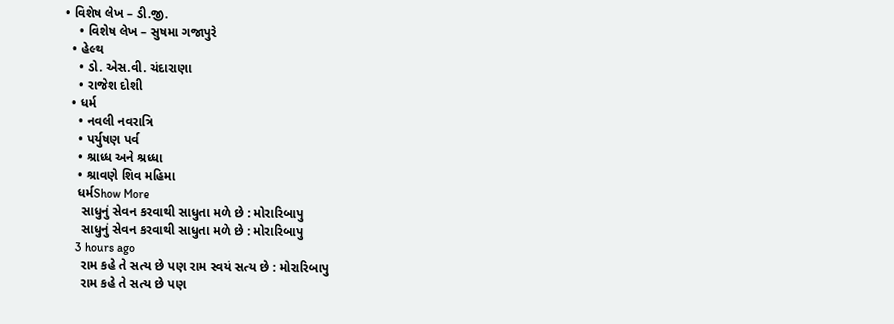• વિશેષ લેખ – ડી.જી.
    • વિશેષ લેખ – સુષમા ગજાપુરે
  • હેલ્થ
    • ડો. એસ.વી. ચંદારાણા
    • રાજેશ દોશી
  • ધર્મ
    • નવલી નવરાત્રિ
    • પર્યુષણ પર્વ
    • શ્રાધ્ધ અને શ્રધ્ધા
    • શ્રાવણે શિવ મહિમા
    ધર્મShow More
     સાધુનું સેવન કરવાથી સાધુતા મળે છે : મોરારિબાપુ
     સાધુનું સેવન કરવાથી સાધુતા મળે છે : મોરારિબાપુ
    3 hours ago
     રામ કહે તે સત્ય છે પણ રામ સ્વયં સત્ય છે : મોરારિબાપુ
     રામ કહે તે સત્ય છે પણ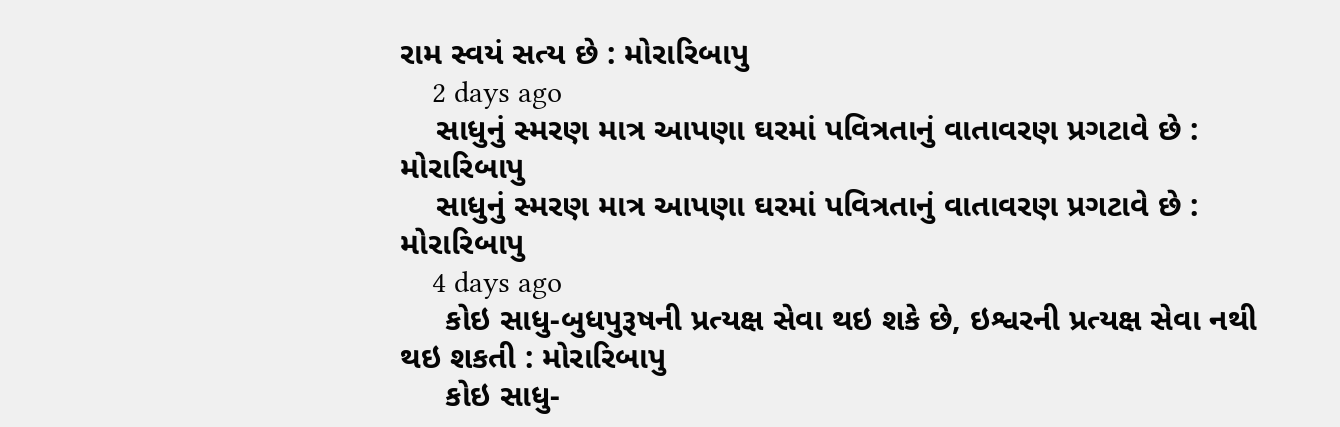રામ સ્વયં સત્ય છે : મોરારિબાપુ
    2 days ago
    સાધુનું સ્મરણ માત્ર આપણા ઘરમાં પવિત્રતાનું વાતાવરણ પ્રગટાવે છે : મોરારિબાપુ
    સાધુનું સ્મરણ માત્ર આપણા ઘરમાં પવિત્રતાનું વાતાવરણ પ્રગટાવે છે : મોરારિબાપુ
    4 days ago
     કોઇ સાધુ-બુધપુરૂષની પ્રત્યક્ષ સેવા થઇ શકે છે, ઇશ્વરની પ્રત્યક્ષ સેવા નથી થઇ શકતી : મોરારિબાપુ
     કોઇ સાધુ-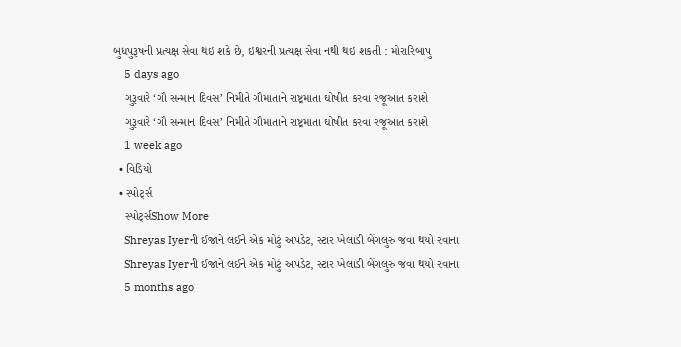બુધપુરૂષની પ્રત્યક્ષ સેવા થઇ શકે છે, ઇશ્વરની પ્રત્યક્ષ સેવા નથી થઇ શકતી : મોરારિબાપુ
    5 days ago
    ગુરૂવારે ‘ગૌ સન્માન દિવસ’ નિમીતે ગૌમાતાને રાષ્ટ્રમાતા ઘોષીત કરવા રજૂઆત કરાશે
    ગુરૂવારે ‘ગૌ સન્માન દિવસ’ નિમીતે ગૌમાતાને રાષ્ટ્રમાતા ઘોષીત કરવા રજૂઆત કરાશે
    1 week ago
  • વિડિયો
  • સ્પોર્ટ્સ
    સ્પોર્ટ્સShow More
    Shreyas Iyerની ઈજાને લઈને એક મોટું અપડેટ, સ્ટાર ખેલાડી બેંગલુરુ જવા થયો રવાના
    Shreyas Iyerની ઈજાને લઈને એક મોટું અપડેટ, સ્ટાર ખેલાડી બેંગલુરુ જવા થયો રવાના
    5 months ago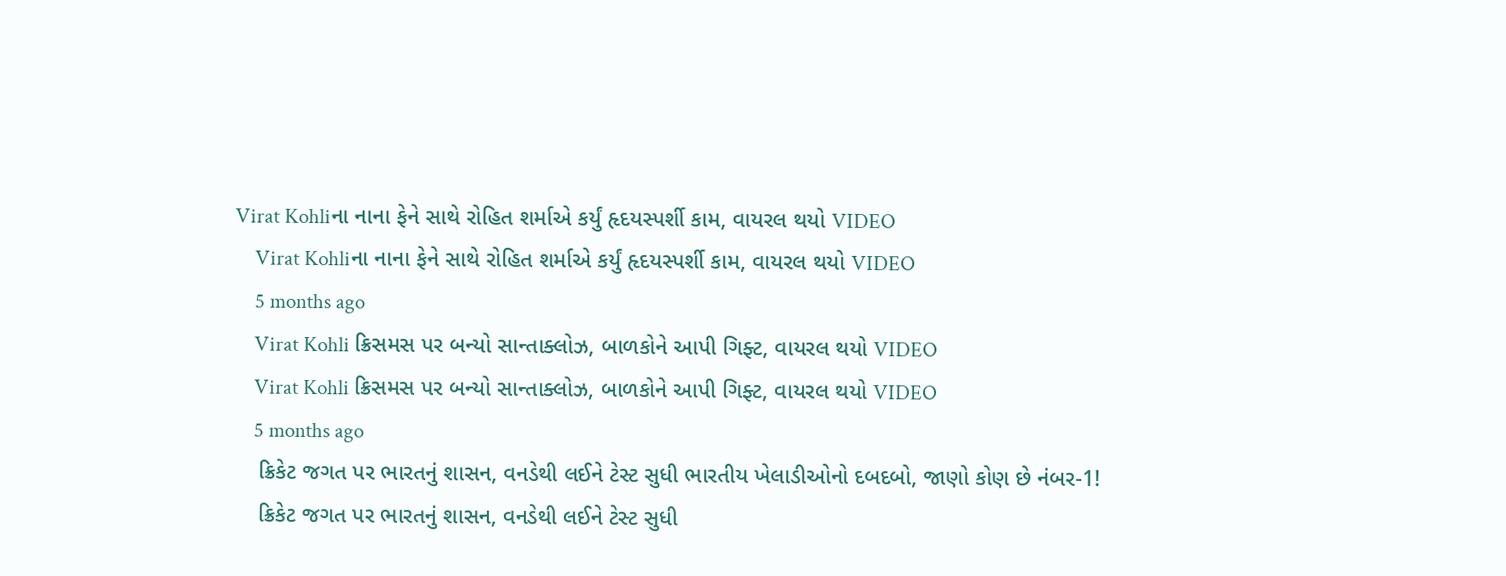Virat Kohliના નાના ફેને સાથે રોહિત શર્માએ કર્યું હૃદયસ્પર્શી કામ, વાયરલ થયો VIDEO
    Virat Kohliના નાના ફેને સાથે રોહિત શર્માએ કર્યું હૃદયસ્પર્શી કામ, વાયરલ થયો VIDEO
    5 months ago
    Virat Kohli ક્રિસમસ પર બન્યો સાન્તાક્લોઝ, બાળકોને આપી ગિફ્ટ, વાયરલ થયો VIDEO
    Virat Kohli ક્રિસમસ પર બન્યો સાન્તાક્લોઝ, બાળકોને આપી ગિફ્ટ, વાયરલ થયો VIDEO
    5 months ago
    ક્રિકેટ જગત પર ભારતનું શાસન, વનડેથી લઈને ટેસ્ટ સુધી ભારતીય ખેલાડીઓનો દબદબો, જાણો કોણ છે નંબર-1!
    ક્રિકેટ જગત પર ભારતનું શાસન, વનડેથી લઈને ટેસ્ટ સુધી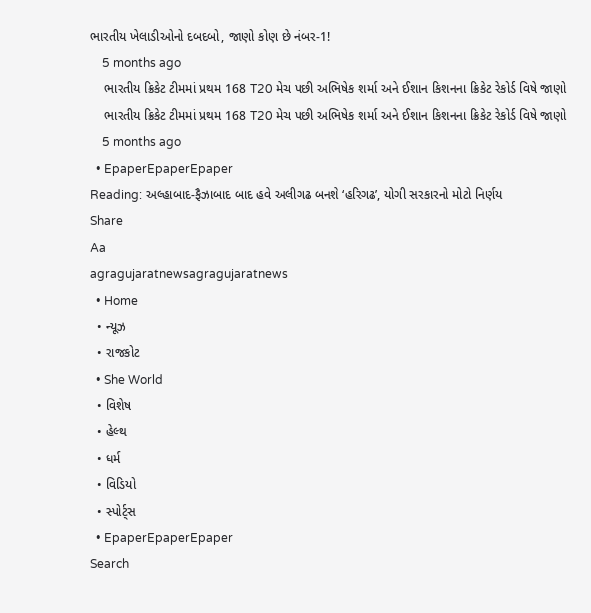ભારતીય ખેલાડીઓનો દબદબો, જાણો કોણ છે નંબર-1!
    5 months ago
    ભારતીય ક્રિકેટ ટીમમાં પ્રથમ 168 T20 મેચ પછી અભિષેક શર્મા અને ઈશાન કિશનના ક્રિકેટ રેકોર્ડ વિષે જાણો
    ભારતીય ક્રિકેટ ટીમમાં પ્રથમ 168 T20 મેચ પછી અભિષેક શર્મા અને ઈશાન કિશનના ક્રિકેટ રેકોર્ડ વિષે જાણો
    5 months ago
  • EpaperEpaperEpaper
Reading: અલ્હાબાદ-ફૈઝાબાદ બાદ હવે અલીગઢ બનશે ‘હરિગઢ’, યોગી સરકારનો મોટો નિર્ણય
Share
Aa
agragujaratnewsagragujaratnews
  • Home
  • ન્યૂઝ
  • રાજકોટ
  • She World
  • વિશેષ
  • હેલ્થ
  • ધર્મ
  • વિડિયો
  • સ્પોર્ટ્સ
  • EpaperEpaperEpaper
Search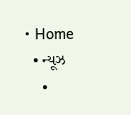• Home
  • ન્યૂઝ
    •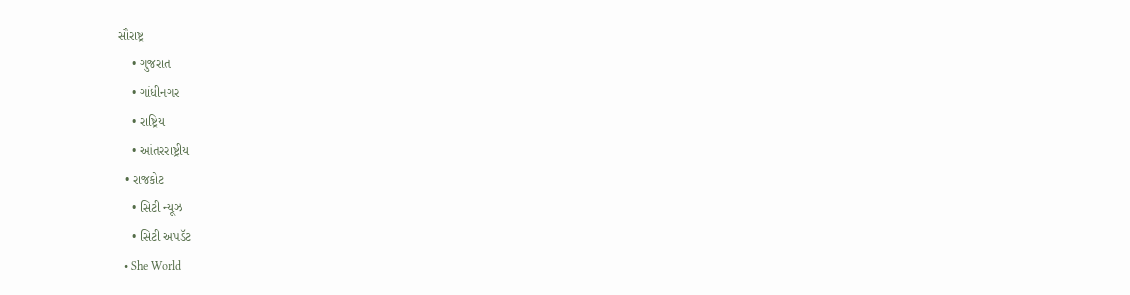સૌરાષ્ટ્ર
    • ગુજરાત
    • ગાંધીનગર
    • રાષ્ટ્રિય
    • આંતરરાષ્ટ્રીય
  • રાજકોટ
    • સિટી ન્યૂઝ
    • સિટી અપડૅટ
  • She World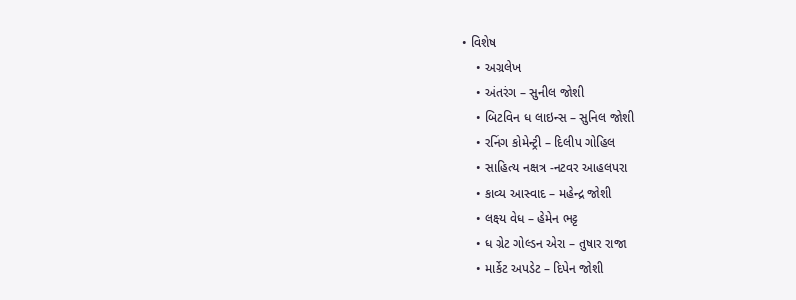• વિશેષ
    • અગ્રલેખ
    • અંતરંગ – સુનીલ જોશી
    • બિટવિન ધ લાઇન્સ – સુનિલ જોશી
    • રનિંગ કોમેન્ટ્રી – દિલીપ ગોહિલ
    • સાહિત્ય નક્ષત્ર -નટવર આહલપરા
    • કાવ્ય આસ્વાદ – મહેન્દ્ર જોશી
    • લક્ષ્ય વેધ – હેમેન ભટ્ટ
    • ધ ગ્રેટ ગોલ્ડન એરા – તુષાર રાજા
    • માર્કેટ અપડેટ – દિપેન જોશી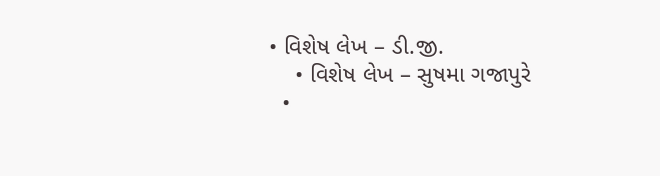• વિશેષ લેખ – ડી.જી.
    • વિશેષ લેખ – સુષમા ગજાપુરે
  •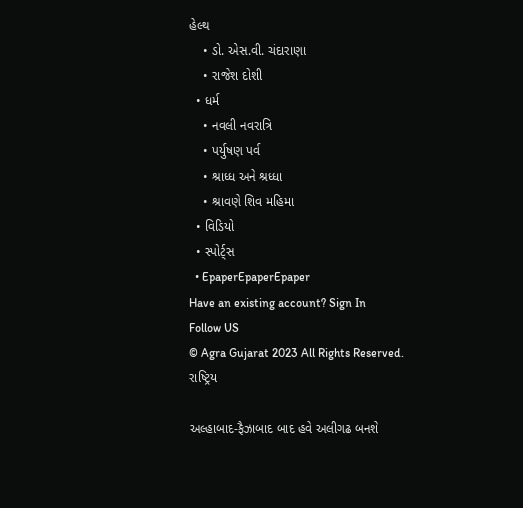હેલ્થ
    • ડો. એસ.વી. ચંદારાણા
    • રાજેશ દોશી
  • ધર્મ
    • નવલી નવરાત્રિ
    • પર્યુષણ પર્વ
    • શ્રાધ્ધ અને શ્રધ્ધા
    • શ્રાવણે શિવ મહિમા
  • વિડિયો
  • સ્પોર્ટ્સ
  • EpaperEpaperEpaper
Have an existing account? Sign In
Follow US
© Agra Gujarat 2023 All Rights Reserved.
રાષ્ટ્રિય

અલ્હાબાદ-ફૈઝાબાદ બાદ હવે અલીગઢ બનશે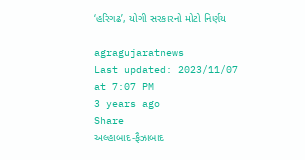‘હરિગઢ’, યોગી સરકારનો મોટો નિર્ણય

agragujaratnews
Last updated: 2023/11/07 at 7:07 PM
3 years ago
Share
અલ્હાબાદ-ફૈઝાબાદ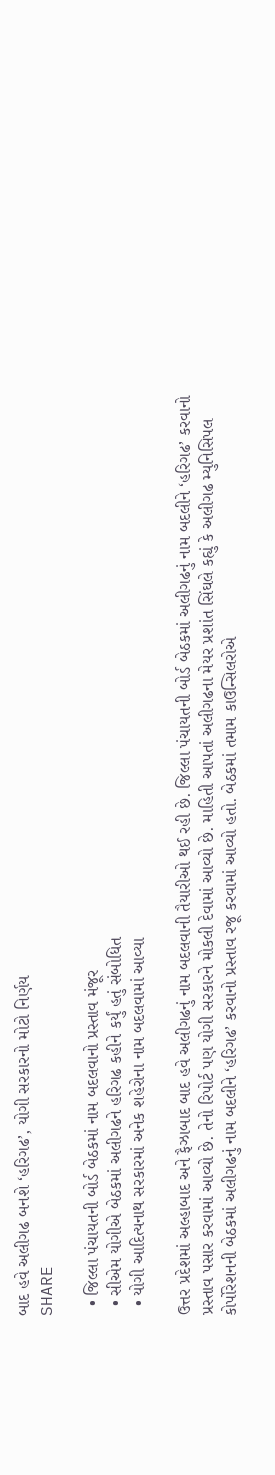બાદ હવે અલીગઢ બનશે ‘હરિગઢ’, યોગી સરકારનો મોટો નિર્ણય
SHARE

  • જિલ્લા પંચાયતની બોર્ડ બેઠકમાં નામ બદલવાનો પ્રસ્તાવ મંજૂર
  • સીએમ યોગીએ બેઠકમાં અલીગઢને હરિગઢ કહીને કર્યું હતું સંબોધિત
  • યોગી આદિત્યનાથ સરકારમાં અનેક શહેરોના નામ બદલવામાં આવ્યા

ઉત્તર પ્રદેશમાં અલ્હાબાદ અને ફૈઝાબાદ બાદ હવે અલીગઢનું નામ બદલવાની તૈયારીઓ થઈ રહી છે. જિલ્લા પંચાયતની બોર્ડ બેઠકમાં અલીગઢનું નામ બદલીને ‘હરિગઢ’ કરવાનો પ્રસ્તાવ પસાર કરવામાં આવ્યો છે. તેનો રિપોર્ટ પણ યોગી સરકારને મોકલી દેવામાં આવ્યો છે. માહિતી આપતાં અલીગઢના મેયર પ્રશાંત સિંઘલે કહ્યું કે અલીગઢ મ્યુનિસિપલ કોર્પોરેશનની બેઠકમાં અલીગઢનું નામ બદલીને ‘હરિગઢ’ કરવાનો પ્રસ્તાવ રજૂ કરવામાં આવ્યો હતો. બેઠકમાં તમામ કાઉન્સિલરોએ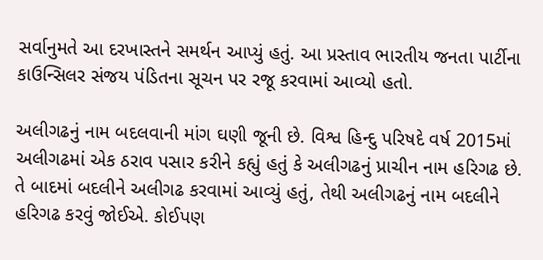સર્વાનુમતે આ દરખાસ્તને સમર્થન આપ્યું હતું. આ પ્રસ્તાવ ભારતીય જનતા પાર્ટીના કાઉન્સિલર સંજય પંડિતના સૂચન પર રજૂ કરવામાં આવ્યો હતો.

અલીગઢનું નામ બદલવાની માંગ ઘણી જૂની છે. વિશ્વ હિન્દુ પરિષદે વર્ષ 2015માં અલીગઢમાં એક ઠરાવ પસાર કરીને કહ્યું હતું કે અલીગઢનું પ્રાચીન નામ હરિગઢ છે. તે બાદમાં બદલીને અલીગઢ કરવામાં આવ્યું હતું, તેથી અલીગઢનું નામ બદલીને હરિગઢ કરવું જોઈએ. કોઈપણ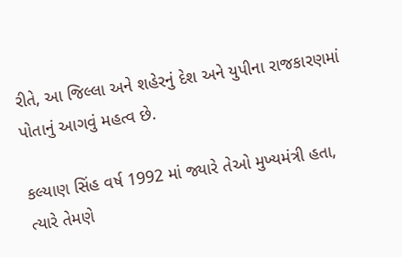રીતે, આ જિલ્લા અને શહેરનું દેશ અને યુપીના રાજકારણમાં પોતાનું આગવું મહત્વ છે.

કલ્યાણ સિંહ વર્ષ 1992 માં જ્યારે તેઓ મુખ્યમંત્રી હતા, ત્યારે તેમણે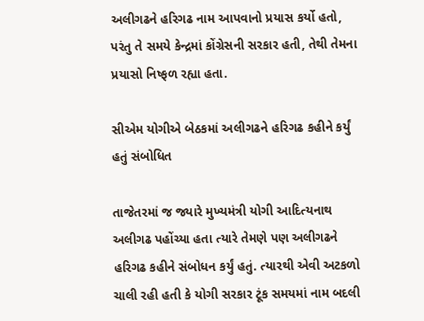અલીગઢને હરિગઢ નામ આપવાનો પ્રયાસ કર્યો હતો, પરંતુ તે સમયે કેન્દ્રમાં કોંગ્રેસની સરકાર હતી, તેથી તેમના પ્રયાસો નિષ્ફળ રહ્યા હતા.

સીએમ યોગીએ બેઠકમાં અલીગઢને હરિગઢ કહીને કર્યું હતું સંબોધિત

તાજેતરમાં જ જ્યારે મુખ્યમંત્રી યોગી આદિત્યનાથ અલીગઢ પહોંચ્યા હતા ત્યારે તેમણે પણ અલીગઢને હરિગઢ કહીને સંબોધન કર્યું હતું. ત્યારથી એવી અટકળો ચાલી રહી હતી કે યોગી સરકાર ટૂંક સમયમાં નામ બદલી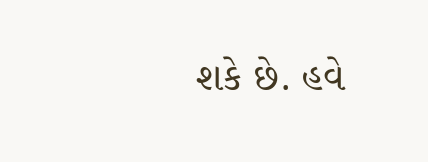શકે છે. હવે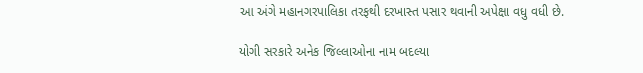આ અંગે મહાનગરપાલિકા તરફથી દરખાસ્ત પસાર થવાની અપેક્ષા વધુ વધી છે.

યોગી સરકારે અનેક જિલ્લાઓના નામ બદલ્યા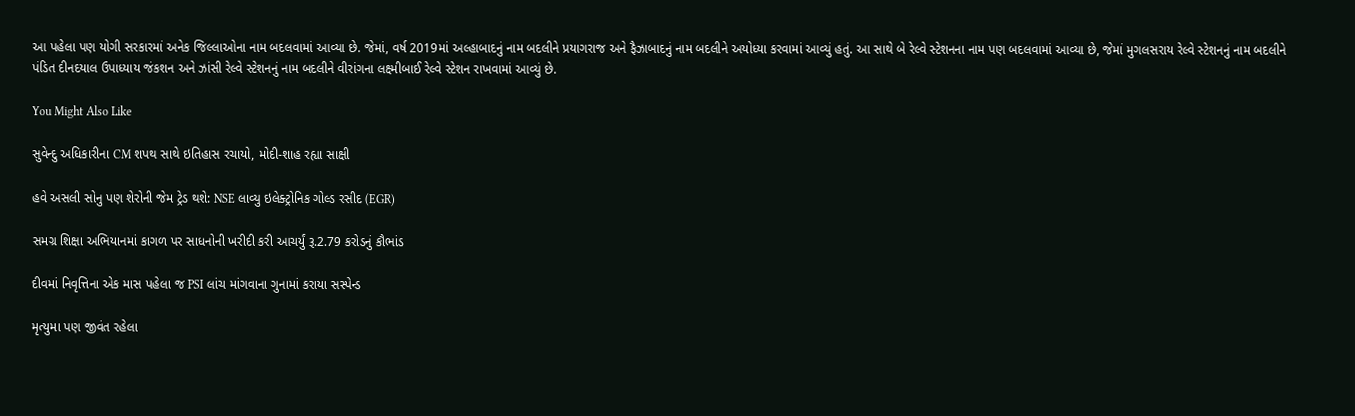આ પહેલા પણ યોગી સરકારમાં અનેક જિલ્લાઓના નામ બદલવામાં આવ્યા છે. જેમાં, વર્ષ 2019માં અલ્હાબાદનું નામ બદલીને પ્રયાગરાજ અને ફૈઝાબાદનું નામ બદલીને અયોધ્યા કરવામાં આવ્યું હતું. આ સાથે બે રેલ્વે સ્ટેશનના નામ પણ બદલવામાં આવ્યા છે, જેમાં મુગલસરાય રેલ્વે સ્ટેશનનું નામ બદલીને પંડિત દીનદયાલ ઉપાધ્યાય જંકશન અને ઝાંસી રેલ્વે સ્ટેશનનું નામ બદલીને વીરાંગના લક્ષ્મીબાઈ રેલ્વે સ્ટેશન રાખવામાં આવ્યું છે.

You Might Also Like

સુવેન્દુ અધિકારીના CM શપથ સાથે ઇતિહાસ રચાયો, મોદી-શાહ રહ્યા સાક્ષી

હવે અસલી સોનુ પણ શેરોની જેમ ટ્રેડ થશે: NSE લાવ્યુ ઇલેક્ટ્રોનિક ગોલ્ડ રસીદ (EGR)

સમગ્ર શિક્ષા અભિયાનમાં કાગળ પર સાધનોની ખરીદી કરી આચર્યું રૂ.2.79 કરોડનું કૌભાંડ

દીવમાં નિવૃત્તિના એક માસ પહેલા જ PSI લાંચ માંગવાના ગુનામાં કરાયા સસ્પેન્ડ

મૃત્યુમા પણ જીવંત રહેલા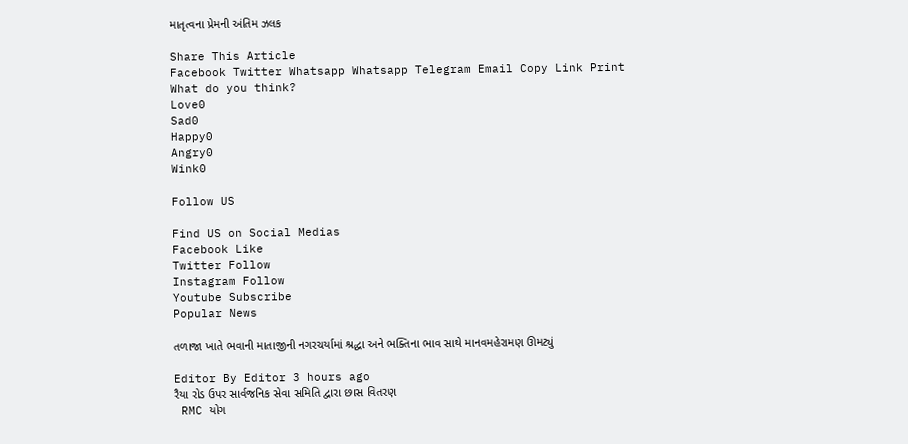માતૃત્વના પ્રેમની અંતિમ ઝલક

Share This Article
Facebook Twitter Whatsapp Whatsapp Telegram Email Copy Link Print
What do you think?
Love0
Sad0
Happy0
Angry0
Wink0

Follow US

Find US on Social Medias
Facebook Like
Twitter Follow
Instagram Follow
Youtube Subscribe
Popular News

તળાજા ખાતે ભવાની માતાજીની નગરચર્યામાં શ્રદ્ધા અને ભક્તિના ભાવ સાથે માનવમહેરામણ ઊમટ્યું

Editor By Editor 3 hours ago
રૈયા રોડ ઉપર સાર્વજનિક સેવા સમિતિ દ્વારા છાસ વિતરણ
 RMC યોગ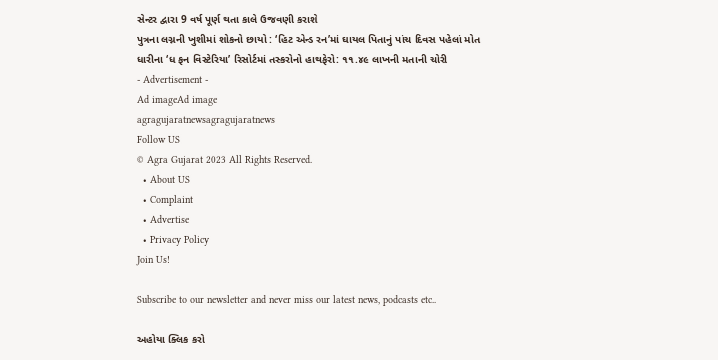સેન્ટર દ્વારા 9 વર્ષ પૂર્ણ થતા કાલે ઉજવણી કરાશે
પુત્રના લગ્નની ખુશીમાં શોકનો છાયો : ‘હિટ એન્ડ રન’માં ઘાયલ પિતાનું પાંચ દિવસ પહેલાં મોત
ધારીના ‘ધ ફન વિસ્ટેરિયા’ રિસોર્ટમાં તસ્કરોનો હાથફેરો: ૧૧.૪૯ લાખની મતાની ચોરી
- Advertisement -
Ad imageAd image
agragujaratnewsagragujaratnews
Follow US
© Agra Gujarat 2023 All Rights Reserved.
  • About US
  • Complaint
  • Advertise
  • Privacy Policy
Join Us!

Subscribe to our newsletter and never miss our latest news, podcasts etc..

અહોયા ક્લિક કરો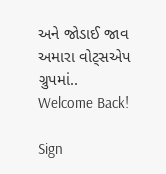અને જોડાઈ જાવ અમારા વોટ્સએપ ગ્રુપમાં..
Welcome Back!

Sign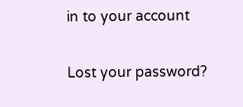in to your account

Lost your password?